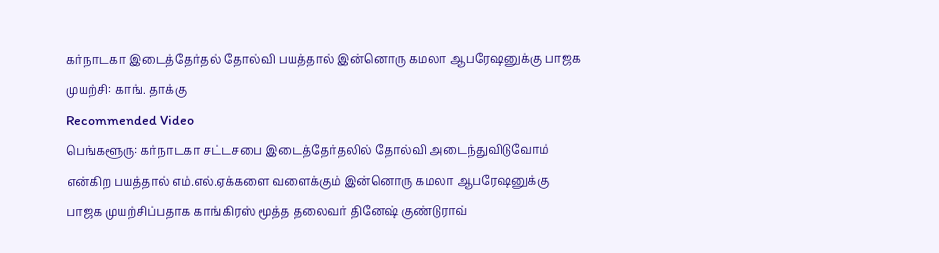கர்நாடகா இடைத்தேர்தல் தோல்வி பயத்தால் இன்னொரு கமலா ஆபரேஷனுக்கு பாஜக முயற்சி: காங். தாக்கு
Recommended Video
பெங்களூரு: கர்நாடகா சட்டசபை இடைத்தேர்தலில் தோல்வி அடைந்துவிடுவோம் என்கிற பயத்தால் எம்.எல்.ஏக்களை வளைக்கும் இன்னொரு கமலா ஆபரேஷனுக்கு பாஜக முயற்சிப்பதாக காங்கிரஸ் மூத்த தலைவர் தினேஷ் குண்டுராவ்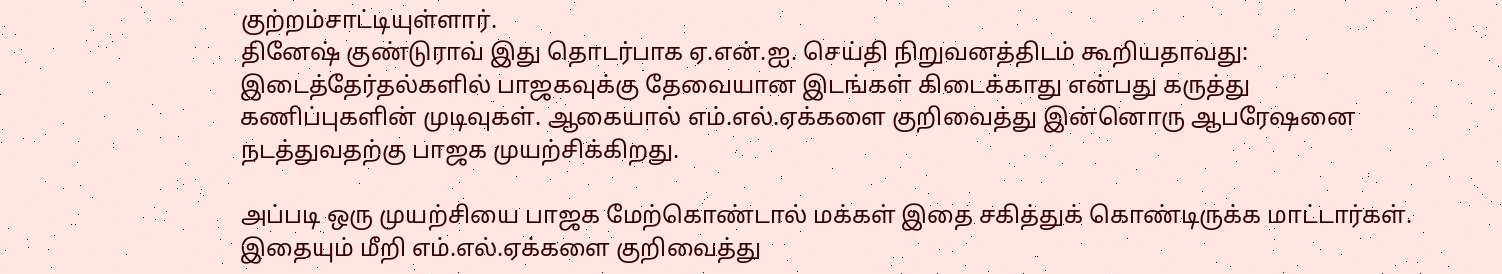குற்றம்சாட்டியுள்ளார்.
தினேஷ் குண்டுராவ் இது தொடர்பாக ஏ.என்.ஐ. செய்தி நிறுவனத்திடம் கூறியதாவது:
இடைத்தேர்தல்களில் பாஜகவுக்கு தேவையான இடங்கள் கிடைக்காது என்பது கருத்து கணிப்புகளின் முடிவுகள். ஆகையால் எம்.எல்.ஏக்களை குறிவைத்து இன்னொரு ஆபரேஷனை நடத்துவதற்கு பாஜக முயற்சிக்கிறது.

அப்படி ஒரு முயற்சியை பாஜக மேற்கொண்டால் மக்கள் இதை சகித்துக் கொண்டிருக்க மாட்டார்கள். இதையும் மீறி எம்.எல்.ஏக்களை குறிவைத்து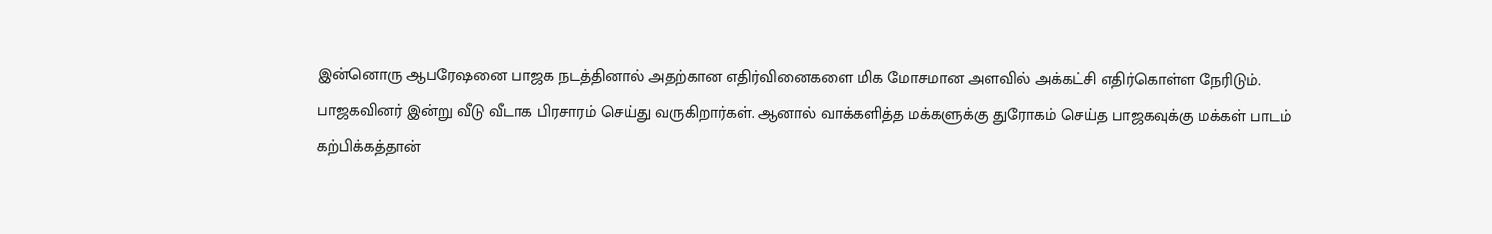இன்னொரு ஆபரேஷனை பாஜக நடத்தினால் அதற்கான எதிர்வினைகளை மிக மோசமான அளவில் அக்கட்சி எதிர்கொள்ள நேரிடும்.
பாஜகவினர் இன்று வீடு வீடாக பிரசாரம் செய்து வருகிறார்கள். ஆனால் வாக்களித்த மக்களுக்கு துரோகம் செய்த பாஜகவுக்கு மக்கள் பாடம் கற்பிக்கத்தான்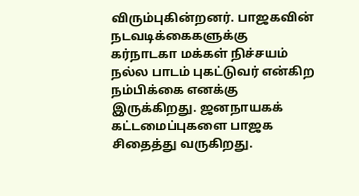விரும்புகின்றனர். பாஜகவின் நடவடிக்கைகளுக்கு கர்நாடகா மக்கள் நிச்சயம் நல்ல பாடம் புகட்டுவர் என்கிற நம்பிக்கை எனக்கு இருக்கிறது. ஜனநாயகக் கட்டமைப்புகளை பாஜக சிதைத்து வருகிறது.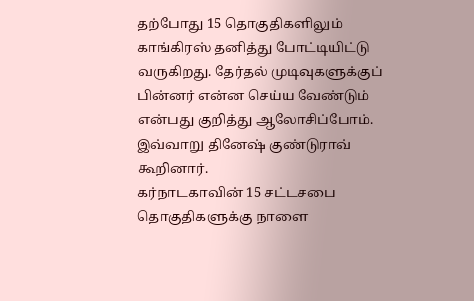தற்போது 15 தொகுதிகளிலும் காங்கிரஸ் தனித்து போட்டியிட்டு வருகிறது. தேர்தல் முடிவுகளுக்குப் பின்னர் என்ன செய்ய வேண்டும் என்பது குறித்து ஆலோசிப்போம். இவ்வாறு தினேஷ் குண்டுராவ் கூறினார்.
கர்நாடகாவின் 15 சட்டசபை தொகுதிகளுக்கு நாளை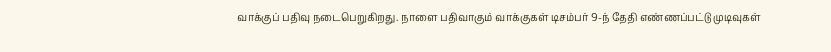வாக்குப் பதிவு நடைபெறுகிறது. நாளை பதிவாகும் வாக்குகள் டிசம்பர் 9-ந் தேதி எண்ணப்பட்டு முடிவுகள்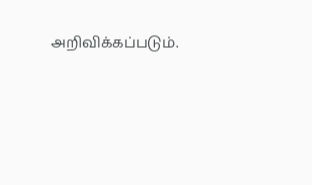அறிவிக்கப்படும்.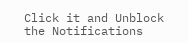Click it and Unblock the Notifications